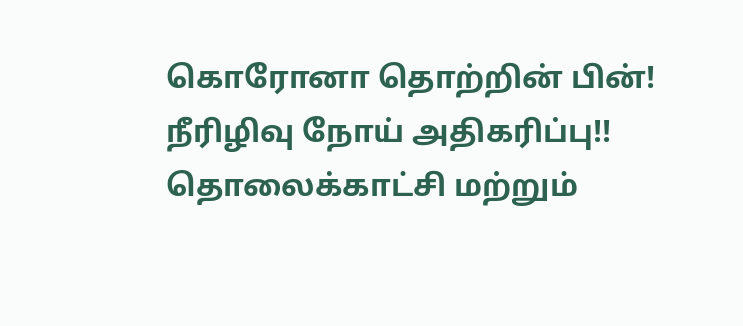கொரோனா தொற்றின் பின்! நீரிழிவு நோய் அதிகரிப்பு!!
தொலைக்காட்சி மற்றும்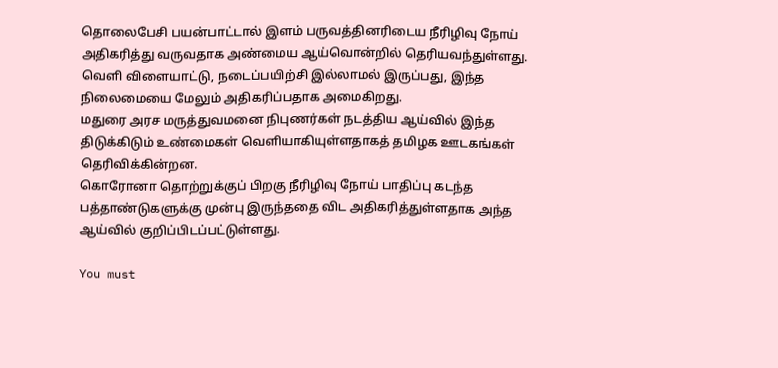தொலைபேசி பயன்பாட்டால் இளம் பருவத்தினரிடைய நீரிழிவு நோய் அதிகரித்து வருவதாக அண்மைய ஆய்வொன்றில் தெரியவந்துள்ளது.
வெளி விளையாட்டு, நடைப்பயிற்சி இல்லாமல் இருப்பது, இந்த நிலைமையை மேலும் அதிகரிப்பதாக அமைகிறது.
மதுரை அரச மருத்துவமனை நிபுணர்கள் நடத்திய ஆய்வில் இந்த திடுக்கிடும் உண்மைகள் வெளியாகியுள்ளதாகத் தமிழக ஊடகங்கள் தெரிவிக்கின்றன.
கொரோனா தொற்றுக்குப் பிறகு நீரிழிவு நோய் பாதிப்பு கடந்த பத்தாண்டுகளுக்கு முன்பு இருந்ததை விட அதிகரித்துள்ளதாக அந்த ஆய்வில் குறிப்பிடப்பட்டுள்ளது.

You must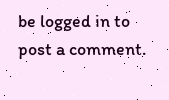be logged in to post a comment.